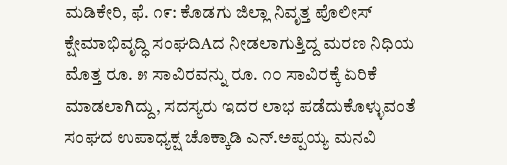ಮಡಿಕೇರಿ, ಫೆ. ೧೯: ಕೊಡಗು ಜಿಲ್ಲಾ ನಿವೃತ್ತ ಪೊಲೀಸ್ ಕ್ಷೇಮಾಭಿವೃದ್ಧಿ ಸಂಘದಿAದ ನೀಡಲಾಗುತ್ತಿದ್ದ ಮರಣ ನಿಧಿಯ ಮೊತ್ತ ರೂ. ೫ ಸಾವಿರವನ್ನು ರೂ. ೧೦ ಸಾವಿರಕ್ಕೆ ಏರಿಕೆ ಮಾಡಲಾಗಿದ್ದು, ಸದಸ್ಯರು ಇದರ ಲಾಭ ಪಡೆದುಕೊಳ್ಳುವಂತೆ ಸಂಘದ ಉಪಾಧ್ಯಕ್ಷ ಚೊಕ್ಕಾಡಿ ಎನ್.ಅಪ್ಪಯ್ಯ ಮನವಿ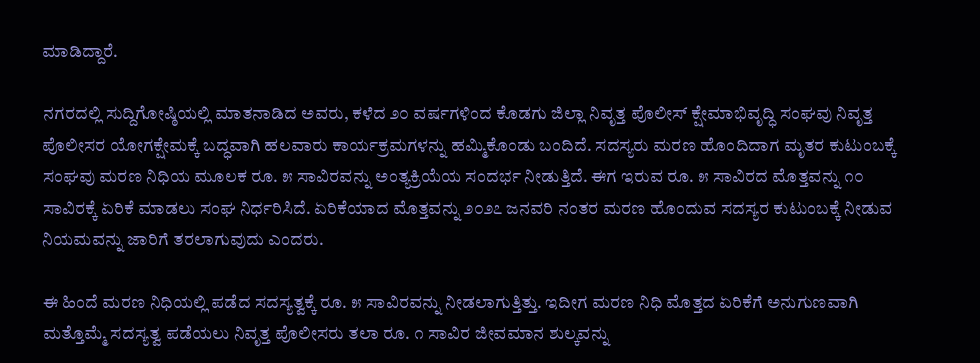ಮಾಡಿದ್ದಾರೆ.

ನಗರದಲ್ಲಿ ಸುದ್ದಿಗೋಷ್ಠಿಯಲ್ಲಿ ಮಾತನಾಡಿದ ಅವರು, ಕಳೆದ ೨೦ ವರ್ಷಗಳಿಂದ ಕೊಡಗು ಜಿಲ್ಲಾ ನಿವೃತ್ತ ಪೊಲೀಸ್ ಕ್ಷೇಮಾಭಿವೃದ್ಧಿ ಸಂಘವು ನಿವೃತ್ತ ಪೊಲೀಸರ ಯೋಗಕ್ಷೇಮಕ್ಕೆ ಬದ್ಧವಾಗಿ ಹಲವಾರು ಕಾರ್ಯಕ್ರಮಗಳನ್ನು ಹಮ್ಮಿಕೊಂಡು ಬಂದಿದೆ. ಸದಸ್ಯರು ಮರಣ ಹೊಂದಿದಾಗ ಮೃತರ ಕುಟುಂಬಕ್ಕೆ ಸಂಘವು ಮರಣ ನಿಧಿಯ ಮೂಲಕ ರೂ. ೫ ಸಾವಿರವನ್ನು ಅಂತ್ಯಕ್ರಿಯೆಯ ಸಂದರ್ಭ ನೀಡುತ್ತಿದೆ. ಈಗ ಇರುವ ರೂ. ೫ ಸಾವಿರದ ಮೊತ್ತವನ್ನು ೧೦ ಸಾವಿರಕ್ಕೆ ಏರಿಕೆ ಮಾಡಲು ಸಂಘ ನಿರ್ಧರಿಸಿದೆ. ಏರಿಕೆಯಾದ ಮೊತ್ತವನ್ನು ೨೦೨೭ ಜನವರಿ ನಂತರ ಮರಣ ಹೊಂದುವ ಸದಸ್ಯರ ಕುಟುಂಬಕ್ಕೆ ನೀಡುವ ನಿಯಮವನ್ನು ಜಾರಿಗೆ ತರಲಾಗುವುದು ಎಂದರು.

ಈ ಹಿಂದೆ ಮರಣ ನಿಧಿಯಲ್ಲಿ ಪಡೆದ ಸದಸ್ಯತ್ವಕ್ಕೆ ರೂ. ೫ ಸಾವಿರವನ್ನು ನೀಡಲಾಗುತ್ತಿತ್ತು. ಇದೀಗ ಮರಣ ನಿಧಿ ಮೊತ್ತದ ಏರಿಕೆಗೆ ಅನುಗುಣವಾಗಿ ಮತ್ತೊಮ್ಮೆ ಸದಸ್ಯತ್ವ ಪಡೆಯಲು ನಿವೃತ್ತ ಪೊಲೀಸರು ತಲಾ ರೂ. ೧ ಸಾವಿರ ಜೀವಮಾನ ಶುಲ್ಕವನ್ನು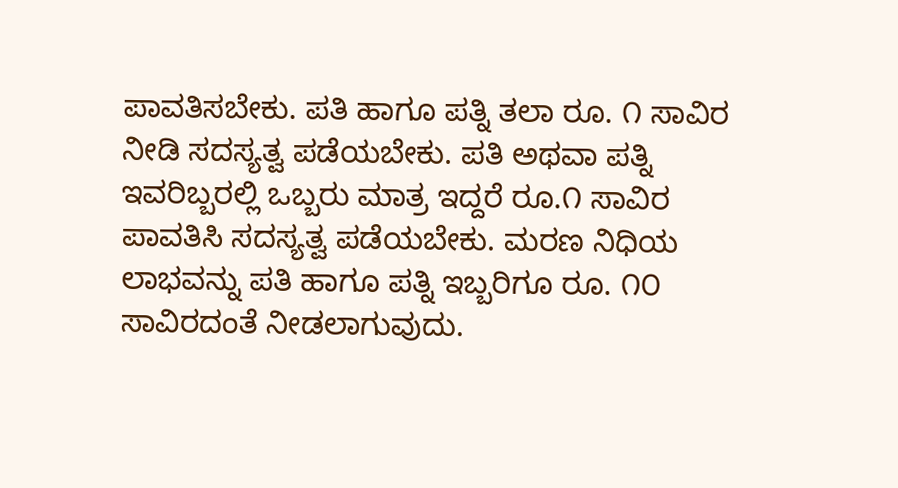ಪಾವತಿಸಬೇಕು. ಪತಿ ಹಾಗೂ ಪತ್ನಿ ತಲಾ ರೂ. ೧ ಸಾವಿರ ನೀಡಿ ಸದಸ್ಯತ್ವ ಪಡೆಯಬೇಕು. ಪತಿ ಅಥವಾ ಪತ್ನಿ ಇವರಿಬ್ಬರಲ್ಲಿ ಒಬ್ಬರು ಮಾತ್ರ ಇದ್ದರೆ ರೂ.೧ ಸಾವಿರ ಪಾವತಿಸಿ ಸದಸ್ಯತ್ವ ಪಡೆಯಬೇಕು. ಮರಣ ನಿಧಿಯ ಲಾಭವನ್ನು ಪತಿ ಹಾಗೂ ಪತ್ನಿ ಇಬ್ಬರಿಗೂ ರೂ. ೧೦ ಸಾವಿರದಂತೆ ನೀಡಲಾಗುವುದು.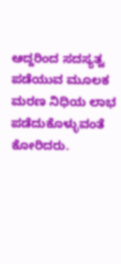ಆದ್ದರಿಂದ ಸದಸ್ಯತ್ವ ಪಡೆಯುವ ಮೂಲಕ ಮರಣ ನಿಧಿಯ ಲಾಭ ಪಡೆದುಕೊಳ್ಳುವಂತೆ ಕೋರಿದರು.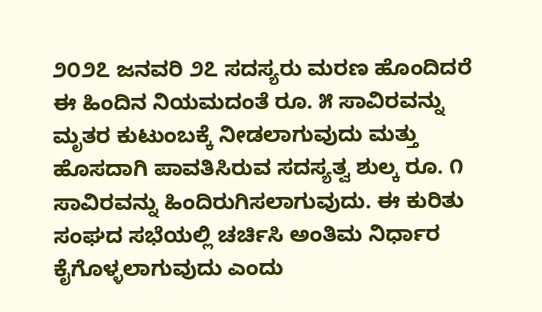೨೦೨೭ ಜನವರಿ ೨೭ ಸದಸ್ಯರು ಮರಣ ಹೊಂದಿದರೆ ಈ ಹಿಂದಿನ ನಿಯಮದಂತೆ ರೂ. ೫ ಸಾವಿರವನ್ನು ಮೃತರ ಕುಟುಂಬಕ್ಕೆ ನೀಡಲಾಗುವುದು ಮತ್ತು ಹೊಸದಾಗಿ ಪಾವತಿಸಿರುವ ಸದಸ್ಯತ್ವ ಶುಲ್ಕ ರೂ. ೧ ಸಾವಿರವನ್ನು ಹಿಂದಿರುಗಿಸಲಾಗುವುದು. ಈ ಕುರಿತು ಸಂಘದ ಸಭೆಯಲ್ಲಿ ಚರ್ಚಿಸಿ ಅಂತಿಮ ನಿರ್ಧಾರ ಕೈಗೊಳ್ಳಲಾಗುವುದು ಎಂದು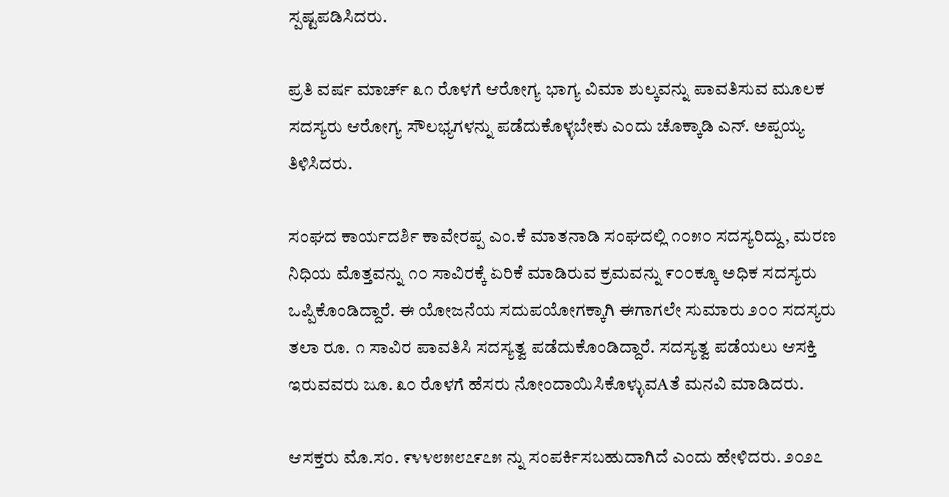ಸ್ಪಷ್ಟಪಡಿಸಿದರು.

ಪ್ರತಿ ವರ್ಷ ಮಾರ್ಚ್ ೩೧ ರೊಳಗೆ ಆರೋಗ್ಯ ಭಾಗ್ಯ ವಿಮಾ ಶುಲ್ಕವನ್ನು ಪಾವತಿಸುವ ಮೂಲಕ ಸದಸ್ಯರು ಆರೋಗ್ಯ ಸೌಲಭ್ಯಗಳನ್ನು ಪಡೆದುಕೊಳ್ಳಬೇಕು ಎಂದು ಚೊಕ್ಕಾಡಿ ಎನ್. ಅಪ್ಪಯ್ಯ ತಿಳಿಸಿದರು.

ಸಂಘದ ಕಾರ್ಯದರ್ಶಿ ಕಾವೇರಪ್ಪ ಎಂ.ಕೆ ಮಾತನಾಡಿ ಸಂಘದಲ್ಲಿ ೧೦೫೦ ಸದಸ್ಯರಿದ್ದು, ಮರಣ ನಿಧಿಯ ಮೊತ್ತವನ್ನು ೧೦ ಸಾವಿರಕ್ಕೆ ಏರಿಕೆ ಮಾಡಿರುವ ಕ್ರಮವನ್ನು ೯೦೦ಕ್ಕೂ ಅಧಿಕ ಸದಸ್ಯರು ಒಪ್ಪಿಕೊಂಡಿದ್ದಾರೆ. ಈ ಯೋಜನೆಯ ಸದುಪಯೋಗಕ್ಕಾಗಿ ಈಗಾಗಲೇ ಸುಮಾರು ೨೦೦ ಸದಸ್ಯರು ತಲಾ ರೂ. ೧ ಸಾವಿರ ಪಾವತಿಸಿ ಸದಸ್ಯತ್ವ ಪಡೆದುಕೊಂಡಿದ್ದಾರೆ. ಸದಸ್ಯತ್ವ ಪಡೆಯಲು ಆಸಕ್ತಿ ಇರುವವರು ಜೂ. ೩೦ ರೊಳಗೆ ಹೆಸರು ನೋಂದಾಯಿಸಿಕೊಳ್ಳುವAತೆ ಮನವಿ ಮಾಡಿದರು.

ಆಸಕ್ತರು ಮೊ.ಸಂ. ೯೪೪೮೫೮೭೯೭೫ ನ್ನು ಸಂಪರ್ಕಿಸಬಹುದಾಗಿದೆ ಎಂದು ಹೇಳಿದರು. ೨೦೨೭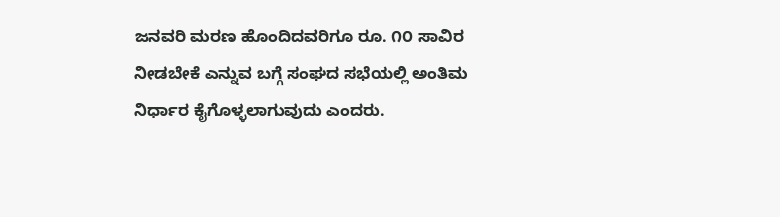ಜನವರಿ ಮರಣ ಹೊಂದಿದವರಿಗೂ ರೂ. ೧೦ ಸಾವಿರ ನೀಡಬೇಕೆ ಎನ್ನುವ ಬಗ್ಗೆ ಸಂಘದ ಸಭೆಯಲ್ಲಿ ಅಂತಿಮ ನಿರ್ಧಾರ ಕೈಗೊಳ್ಳಲಾಗುವುದು ಎಂದರು.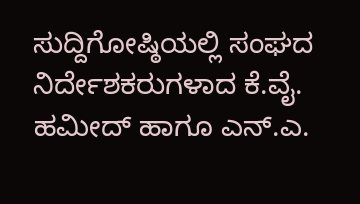ಸುದ್ದಿಗೋಷ್ಠಿಯಲ್ಲಿ ಸಂಘದ ನಿರ್ದೇಶಕರುಗಳಾದ ಕೆ.ವೈ. ಹಮೀದ್ ಹಾಗೂ ಎನ್.ಎ.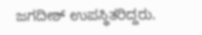ಜಗದೀಶ್ ಉಪಸ್ಥಿತರಿದ್ದರು.